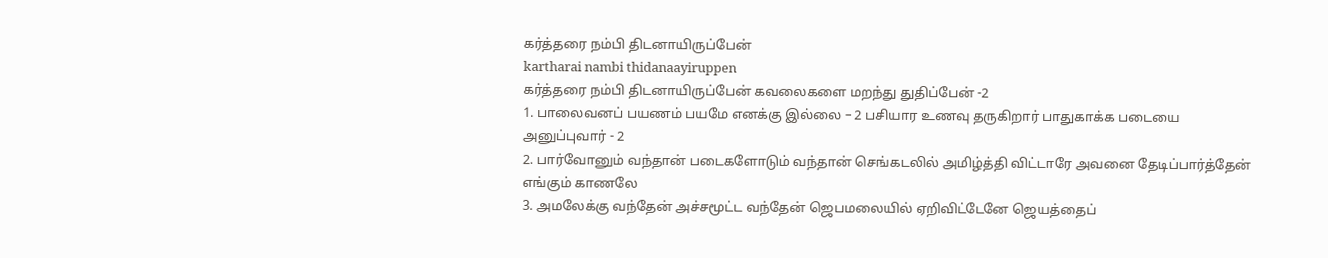கர்த்தரை நம்பி திடனாயிருப்பேன்
kartharai nambi thidanaayiruppen
கர்த்தரை நம்பி திடனாயிருப்பேன் கவலைகளை மறந்து துதிப்பேன் -2
1. பாலைவனப் பயணம் பயமே எனக்கு இல்லை – 2 பசியார உணவு தருகிறார் பாதுகாக்க படையை அனுப்புவார் - 2
2. பார்வோனும் வந்தான் படைகளோடும் வந்தான் செங்கடலில் அமிழ்த்தி விட்டாரே அவனை தேடிப்பார்த்தேன் எங்கும் காணலே
3. அமலேக்கு வந்தேன் அச்சமூட்ட வந்தேன் ஜெபமலையில் ஏறிவிட்டேனே ஜெயத்தைப்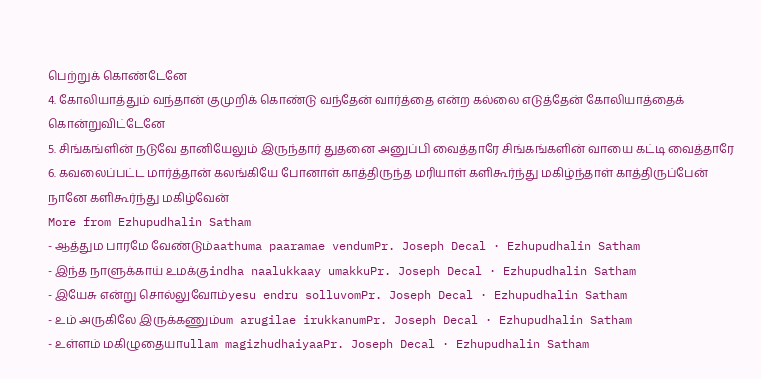பெற்றுக் கொண்டேனே
4. கோலியாத்தும் வந்தான் குமுறிக் கொண்டு வந்தேன் வார்த்தை என்ற கல்லை எடுத்தேன் கோலியாத்தைக் கொன்றுவிட்டேனே
5. சிங்கங்ளின் நடுவே தானியேலும் இருந்தார் துதனை அனுப்பி வைத்தாரே சிங்கங்களின் வாயை கட்டி வைத்தாரே
6. கவலைப்பட்ட மார்த்தான் கலங்கியே போனாள் காத்திருந்த மரியாள் களிகூர்ந்து மகிழ்ந்தாள் காத்திருப்பேன் நானே களிகூர்ந்து மகிழ்வேன்
More from Ezhupudhalin Satham
- ஆத்தும பாரமே வேண்டும்aathuma paaramae vendumPr. Joseph Decal · Ezhupudhalin Satham
- இந்த நாளுக்காய் உமக்குindha naalukkaay umakkuPr. Joseph Decal · Ezhupudhalin Satham
- இயேசு என்று சொல்லுவோம்yesu endru solluvomPr. Joseph Decal · Ezhupudhalin Satham
- உம் அருகிலே இருக்கணும்um arugilae irukkanumPr. Joseph Decal · Ezhupudhalin Satham
- உள்ளம் மகிழுதையாullam magizhudhaiyaaPr. Joseph Decal · Ezhupudhalin Satham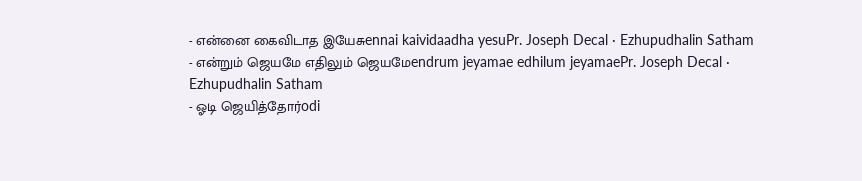- என்னை கைவிடாத இயேசுennai kaividaadha yesuPr. Joseph Decal · Ezhupudhalin Satham
- என்றும் ஜெயமே எதிலும் ஜெயமேendrum jeyamae edhilum jeyamaePr. Joseph Decal · Ezhupudhalin Satham
- ஓடி ஜெயித்தோர்odi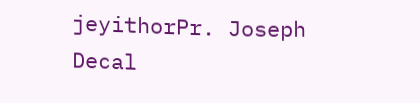jeyithorPr. Joseph Decal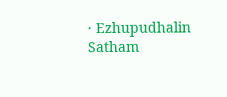· Ezhupudhalin Satham